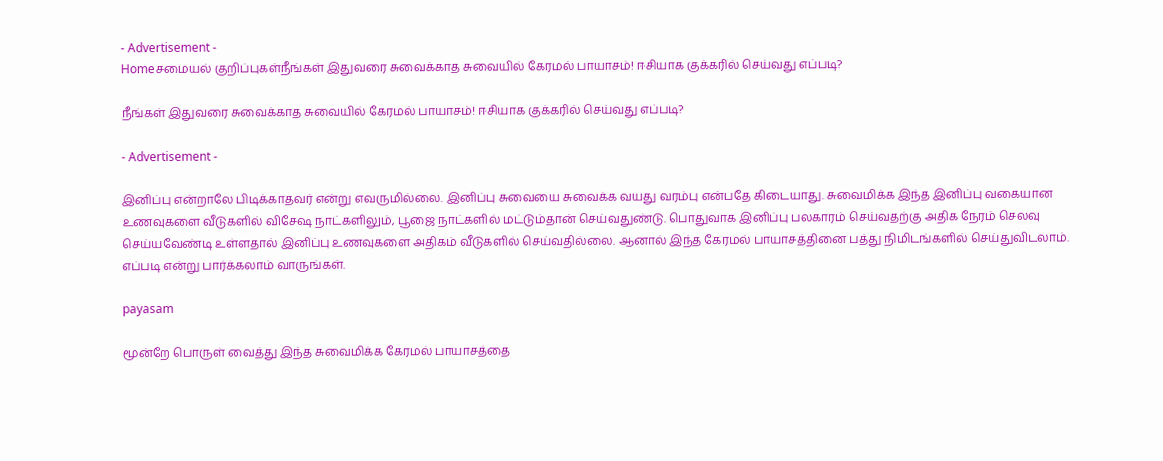- Advertisement -
Homeசமையல் குறிப்புகள்நீங்கள் இதுவரை சுவைக்காத சுவையில் கேரமல் பாயாசம்! ஈசியாக குக்கரில் செய்வது எப்படி?

நீங்கள் இதுவரை சுவைக்காத சுவையில் கேரமல் பாயாசம்! ஈசியாக குக்கரில் செய்வது எப்படி?

- Advertisement -

இனிப்பு என்றாலே பிடிக்காதவர் என்று எவருமில்லை. இனிப்பு சுவையை சுவைக்க வயது வரம்பு என்பதே கிடையாது. சுவைமிக்க இந்த இனிப்பு வகையான உணவுகளை வீடுகளில் விசேஷ நாட்களிலும், பூஜை நாட்களில் மட்டும்தான் செய்வதுண்டு. பொதுவாக இனிப்பு பலகாரம் செய்வதற்கு அதிக நேரம் செலவு செய்யவேண்டி உள்ளதால் இனிப்பு உணவுகளை அதிகம் வீடுகளில் செய்வதில்லை. ஆனால் இந்த கேரமல் பாயாசத்தினை பத்து நிமிடங்களில் செய்துவிடலாம். எப்படி என்று பார்க்கலாம் வாருங்கள்.

payasam

மூன்றே பொருள் வைத்து இந்த சுவைமிக்க கேரமல் பாயாசத்தை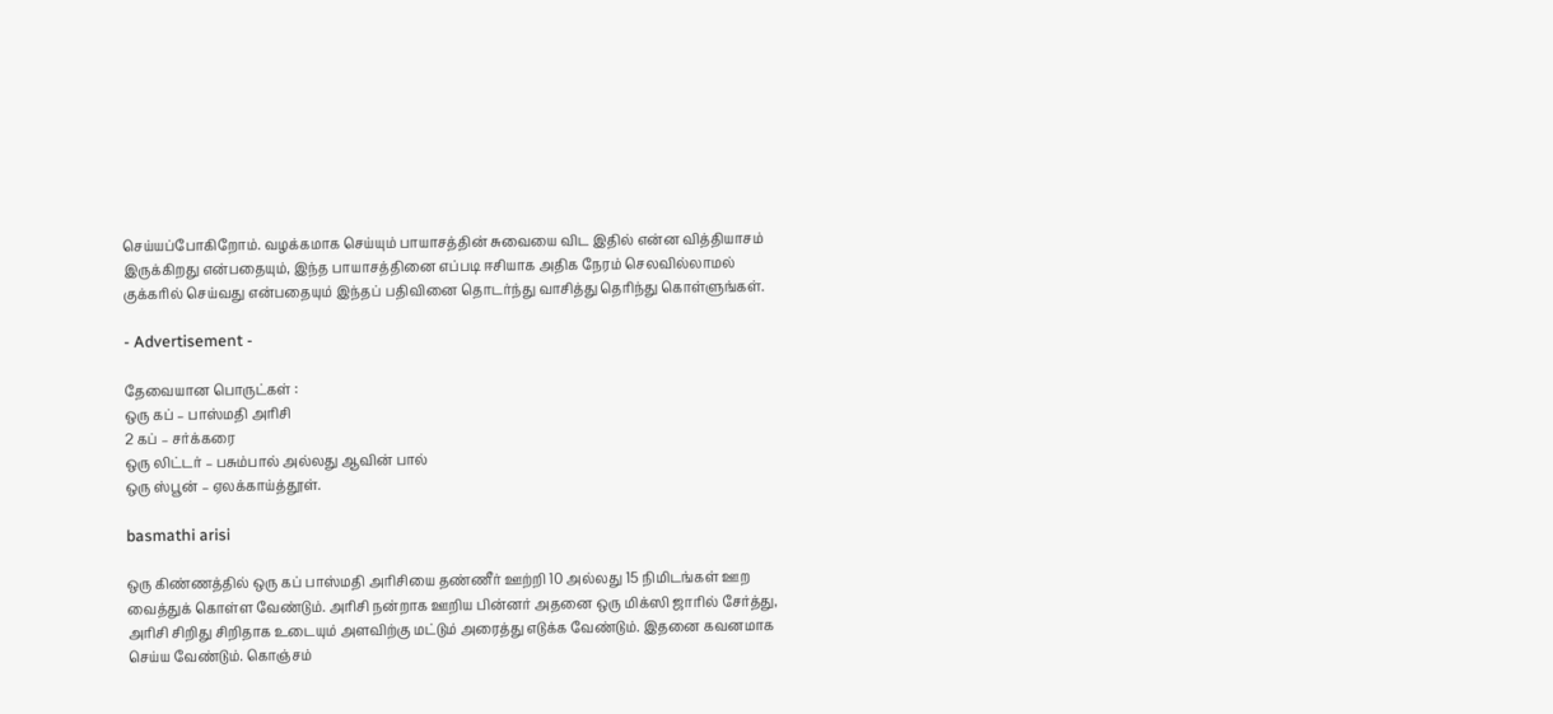செய்யப்போகிறோம். வழக்கமாக செய்யும் பாயாசத்தின் சுவையை விட இதில் என்ன வித்தியாசம் இருக்கிறது என்பதையும், இந்த பாயாசத்தினை எப்படி ஈசியாக அதிக நேரம் செலவில்லாமல் குக்கரில் செய்வது என்பதையும் இந்தப் பதிவினை தொடர்ந்து வாசித்து தெரிந்து கொள்ளுங்கள்.

- Advertisement -

தேவையான பொருட்கள் :
ஒரு கப் – பாஸ்மதி அரிசி
2 கப் – சர்க்கரை
ஒரு லிட்டர் – பசும்பால் அல்லது ஆவின் பால்
ஒரு ஸ்பூன் – ஏலக்காய்த்தூள்.

basmathi arisi

ஒரு கிண்ணத்தில் ஒரு கப் பாஸ்மதி அரிசியை தண்ணீர் ஊற்றி 10 அல்லது 15 நிமிடங்கள் ஊற வைத்துக் கொள்ள வேண்டும். அரிசி நன்றாக ஊறிய பின்னர் அதனை ஒரு மிக்ஸி ஜாரில் சேர்த்து, அரிசி சிறிது சிறிதாக உடையும் அளவிற்கு மட்டும் அரைத்து எடுக்க வேண்டும். இதனை கவனமாக செய்ய வேண்டும். கொஞ்சம்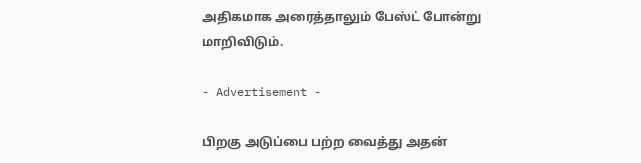அதிகமாக அரைத்தாலும் பேஸ்ட் போன்று மாறிவிடும்.

- Advertisement -

பிறகு அடுப்பை பற்ற வைத்து அதன்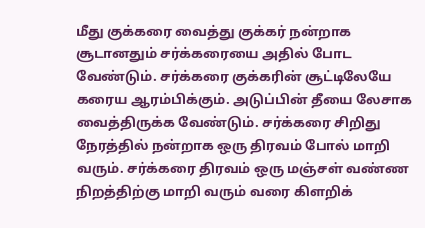மீது குக்கரை வைத்து குக்கர் நன்றாக சூடானதும் சர்க்கரையை அதில் போட வேண்டும். சர்க்கரை குக்கரின் சூட்டிலேயே கரைய ஆரம்பிக்கும். அடுப்பின் தீயை லேசாக வைத்திருக்க வேண்டும். சர்க்கரை சிறிது நேரத்தில் நன்றாக ஒரு திரவம் போல் மாறி வரும். சர்க்கரை திரவம் ஒரு மஞ்சள் வண்ண நிறத்திற்கு மாறி வரும் வரை கிளறிக்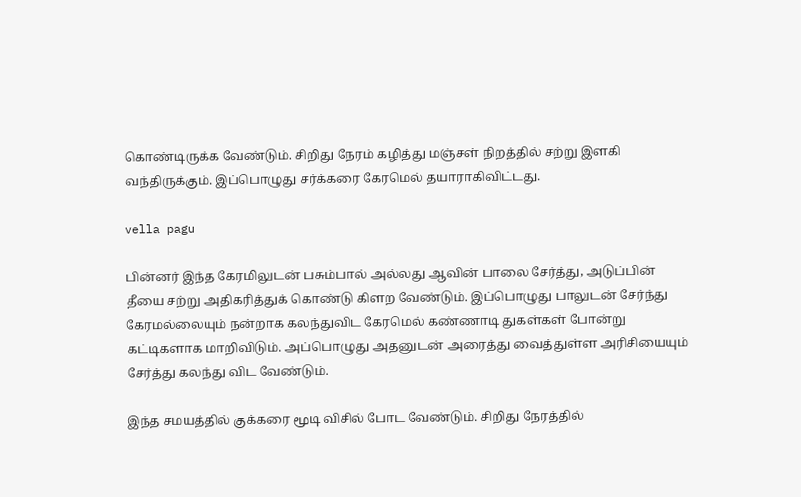கொண்டிருக்க வேண்டும். சிறிது நேரம் கழித்து மஞ்சள் நிறத்தில் சற்று இளகி வந்திருக்கும். இப்பொழுது சர்க்கரை கேரமெல் தயாராகிவிட்டது.

vella pagu

பின்னர் இந்த கேரமிலுடன் பசும்பால் அல்லது ஆவின் பாலை சேர்த்து, அடுப்பின் தீயை சற்று அதிகரித்துக் கொண்டு கிளற வேண்டும். இப்பொழுது பாலுடன் சேர்ந்து கேரமல்லையும் நன்றாக கலந்துவிட கேரமெல் கண்ணாடி துகள்கள் போன்று கட்டிகளாக மாறிவிடும். அப்பொழுது அதனுடன் அரைத்து வைத்துள்ள அரிசியையும் சேர்த்து கலந்து விட வேண்டும்.

இந்த சமயத்தில் குக்கரை மூடி விசில் போட வேண்டும். சிறிது நேரத்தில்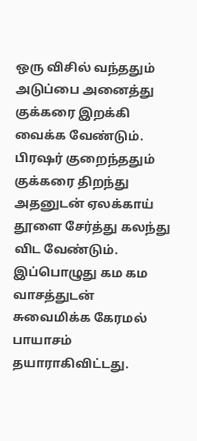ஒரு விசில் வந்ததும் அடுப்பை அனைத்து குக்கரை இறக்கி வைக்க வேண்டும். பிரஷர் குறைந்ததும் குக்கரை திறந்து அதனுடன் ஏலக்காய் தூளை சேர்த்து கலந்து விட வேண்டும். இப்பொழுது கம கம வாசத்துடன் சுவைமிக்க கேரமல் பாயாசம் தயாராகிவிட்டது.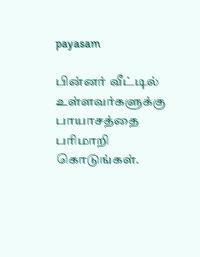payasam

பின்னர் வீட்டில் உள்ளவர்களுக்கு பாயாசத்தை பரிமாறி கொடுங்கள்.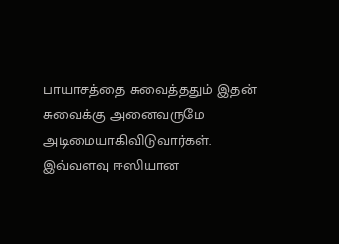பாயாசத்தை சுவைத்ததும் இதன் சுவைக்கு அனைவருமே அடிமையாகிவிடுவார்கள். இவ்வளவு ஈஸியான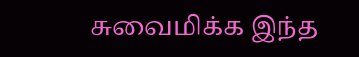சுவைமிக்க இந்த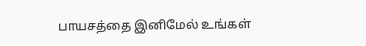பாயசத்தை இனிமேல் உங்கள்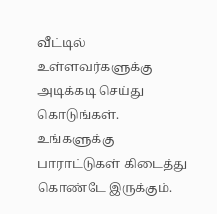வீட்டில் உள்ளவர்களுக்கு அடிக்கடி செய்து கொடுங்கள். உங்களுக்கு பாராட்டுகள் கிடைத்து கொண்டே இருக்கும்.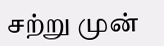சற்று முன்